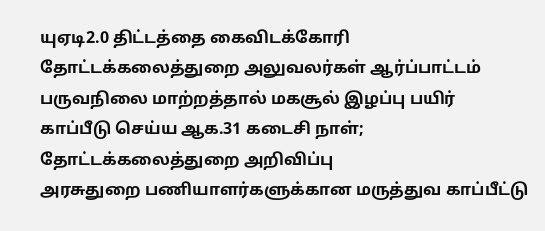யுஏடி2.0 திட்டத்தை கைவிடக்கோரி தோட்டக்கலைத்துறை அலுவலர்கள் ஆர்ப்பாட்டம்
பருவநிலை மாற்றத்தால் மகசூல் இழப்பு பயிர் காப்பீடு செய்ய ஆக.31 கடைசி நாள்; தோட்டக்கலைத்துறை அறிவிப்பு
அரசுதுறை பணியாளர்களுக்கான மருத்துவ காப்பீட்டு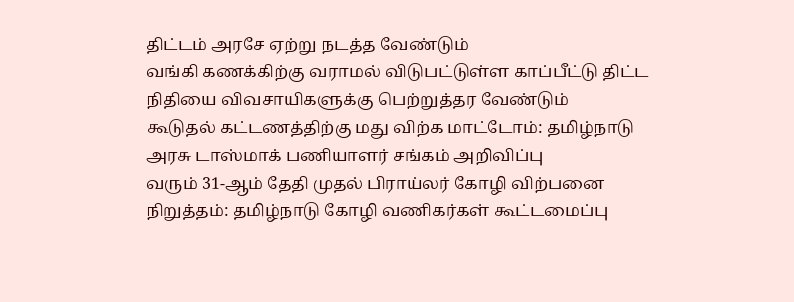திட்டம் அரசே ஏற்று நடத்த வேண்டும்
வங்கி கணக்கிற்கு வராமல் விடுபட்டுள்ள காப்பீட்டு திட்ட நிதியை விவசாயிகளுக்கு பெற்றுத்தர வேண்டும்
கூடுதல் கட்டணத்திற்கு மது விற்க மாட்டோம்: தமிழ்நாடு அரசு டாஸ்மாக் பணியாளர் சங்கம் அறிவிப்பு
வரும் 31-ஆம் தேதி முதல் பிராய்லர் கோழி விற்பனை நிறுத்தம்: தமிழ்நாடு கோழி வணிகர்கள் கூட்டமைப்பு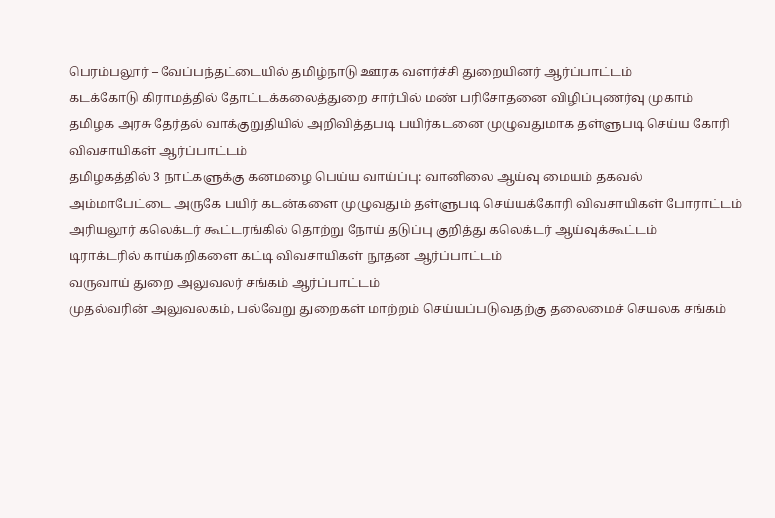பெரம்பலூர் – வேப்பந்தட்டையில் தமிழ்நாடு ஊரக வளர்ச்சி துறையினர் ஆர்ப்பாட்டம்
கடக்கோடு கிராமத்தில் தோட்டக்கலைத்துறை சார்பில் மண் பரிசோதனை விழிப்புணர்வு முகாம்
தமிழக அரசு தேர்தல் வாக்குறுதியில் அறிவித்தபடி பயிர்கடனை முழுவதுமாக தள்ளுபடி செய்ய கோரி விவசாயிகள் ஆர்ப்பாட்டம்
தமிழகத்தில் 3 நாட்களுக்கு கனமழை பெய்ய வாய்ப்பு: வானிலை ஆய்வு மையம் தகவல்
அம்மாபேட்டை அருகே பயிர் கடன்களை முழுவதும் தள்ளுபடி செய்யக்கோரி விவசாயிகள் போராட்டம்
அரியலூர் கலெக்டர் கூட்டரங்கில் தொற்று நோய் தடுப்பு குறித்து கலெக்டர் ஆய்வுக்கூட்டம்
டிராக்டரில் காய்கறிகளை கட்டி விவசாயிகள் நூதன ஆர்ப்பாட்டம்
வருவாய் துறை அலுவலர் சங்கம் ஆர்ப்பாட்டம்
முதல்வரின் அலுவலகம், பல்வேறு துறைகள் மாற்றம் செய்யப்படுவதற்கு தலைமைச் செயலக சங்கம்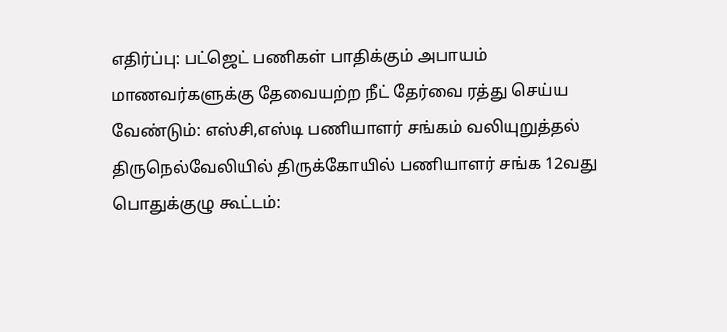எதிர்ப்பு: பட்ஜெட் பணிகள் பாதிக்கும் அபாயம்
மாணவர்களுக்கு தேவையற்ற நீட் தேர்வை ரத்து செய்ய வேண்டும்: எஸ்சி,எஸ்டி பணியாளர் சங்கம் வலியுறுத்தல்
திருநெல்வேலியில் திருக்கோயில் பணியாளர் சங்க 12வது பொதுக்குழு கூட்டம்: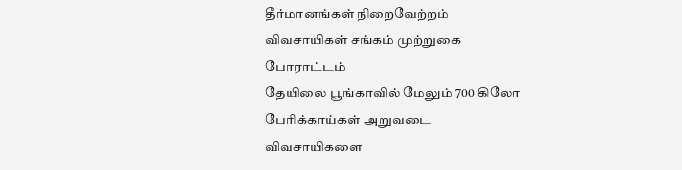தீர்மானங்கள் நிறைவேற்றம்
விவசாயிகள் சங்கம் முற்றுகை போராட்டம்
தேயிலை பூங்காவில் மேலும் 700 கிலோ பேரிக்காய்கள் அறுவடை
விவசாயிகளை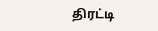திரட்டி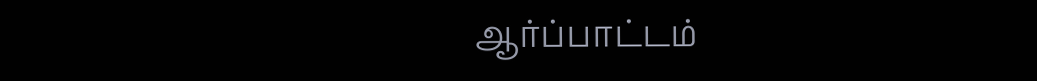ஆர்ப்பாட்டம்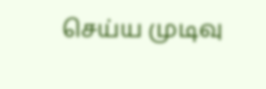செய்ய முடிவு